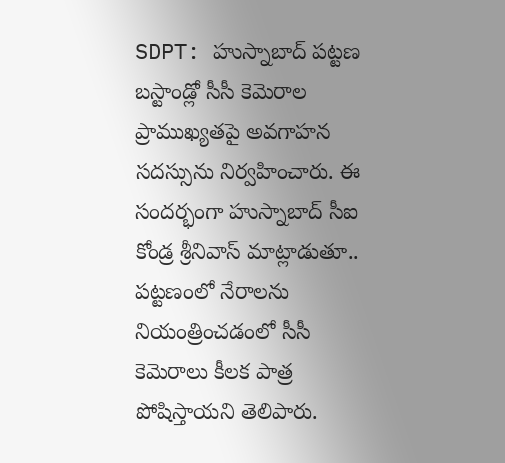SDPT: హుస్నాబాద్ పట్టణ బస్టాండ్లో సీసీ కెమెరాల ప్రాముఖ్యతపై అవగాహన సదస్సును నిర్వహించారు. ఈ సందర్భంగా హుస్నాబాద్ సీఐ కోండ్ర శ్రీనివాస్ మాట్లాడుతూ.. పట్టణంలో నేరాలను నియంత్రించడంలో సీసీ కెమెరాలు కీలక పాత్ర పోషిస్తాయని తెలిపారు.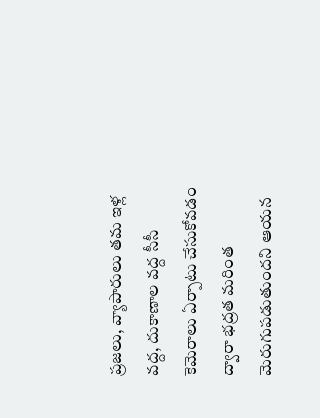ప్రజలు, వ్యాపారులు తమ ఇళ్ల వద్ద, దుకాణాల వద్ద సీసీ కెమెరాలు ఏర్పాటు చేసుకోవడం ద్వారా భద్రత మరింత మెరుగుపడుతుందని ఆయన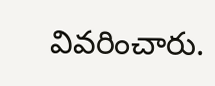వివరించారు.